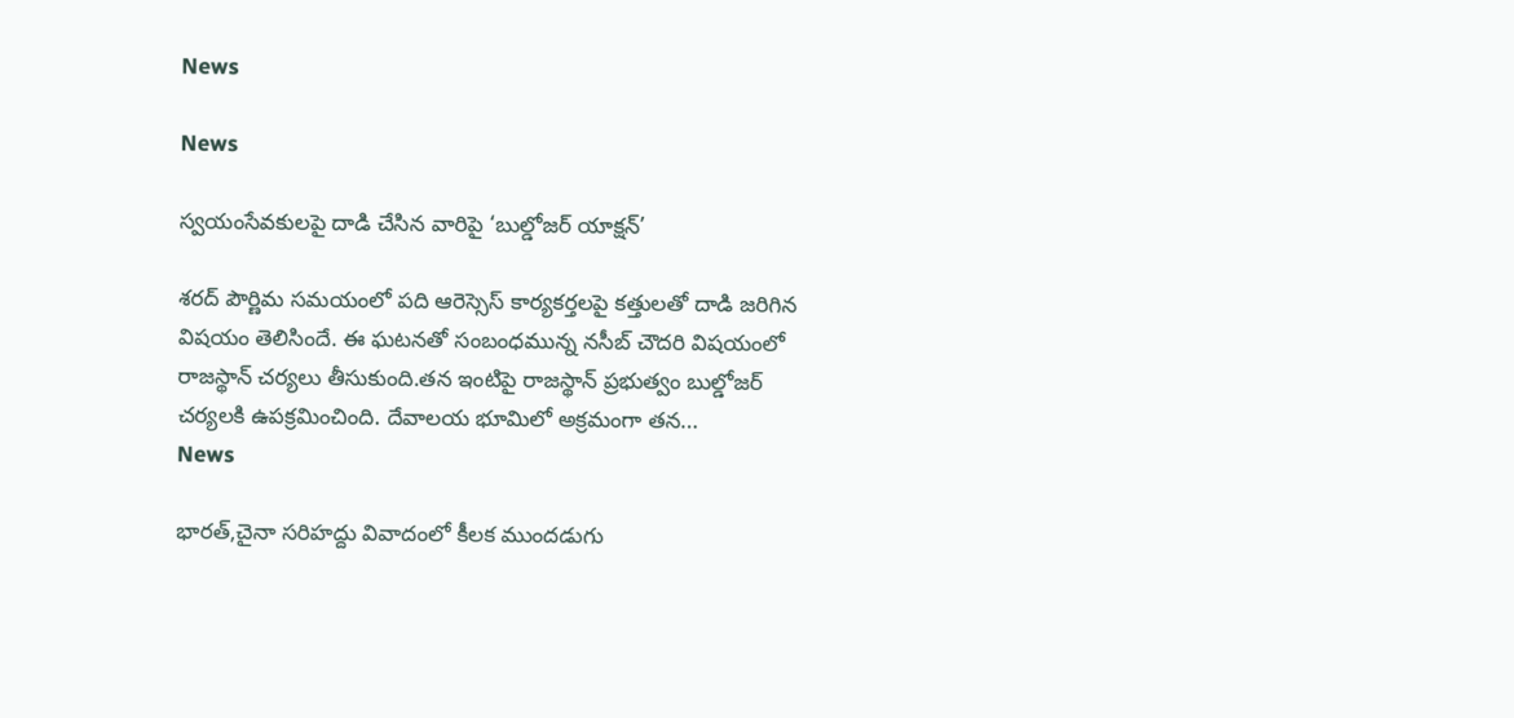News

News

స్వయంసేవకులపై దాడి చేసిన వారిపై ‘బుల్డోజర్ యాక్షన్’

శరద్ పౌర్ణిమ సమయంలో పది ఆరెస్సెస్ కార్యకర్తలపై కత్తులతో దాడి జరిగిన విషయం తెలిసిందే. ఈ ఘటనతో సంబంధమున్న నసీబ్ చౌదరి విషయంలో రాజస్థాన్ చర్యలు తీసుకుంది.తన ఇంటిపై రాజస్థాన్ ప్రభుత్వం బుల్డోజర్ చర్యలకి ఉపక్రమించింది. దేవాలయ భూమిలో అక్రమంగా తన...
News

భారత్‌,చైనా సరిహద్దు వివాదంలో కీలక ముందడుగు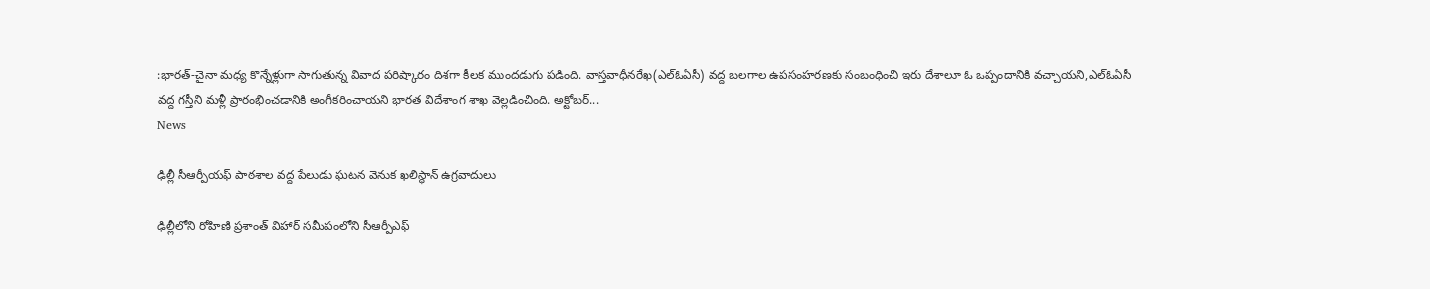:భారత్‌-చైనా మధ్య కొన్నేళ్లుగా సాగుతున్న వివాద పరిష్కారం దిశగా కీలక ముందడుగు పడింది. వాస్తవాధీనరేఖ(ఎల్‌ఓఏసీ) వద్ద బలగాల ఉపసంహరణకు సంబంధించి ఇరు దేశాలూ ఓ ఒప్పందానికి వచ్చాయని,ఎల్‌ఓఏసీ వద్ద గస్తీని మళ్లీ ప్రారంభించడానికి అంగీకరించాయని భారత విదేశాంగ శాఖ వెల్లడించింది. అక్టోబర్‌...
News

ఢిల్లీ సీఆర్పీయఫ్ పాఠశాల వద్ద పేలుడు ఘటన వెనుక ఖలిస్థాన్ ఉగ్రవాదులు

ఢిల్లీలోని రోహిణి ప్రశాంత్ విహార్ సమీపంలోని సీఆర్పీఎఫ్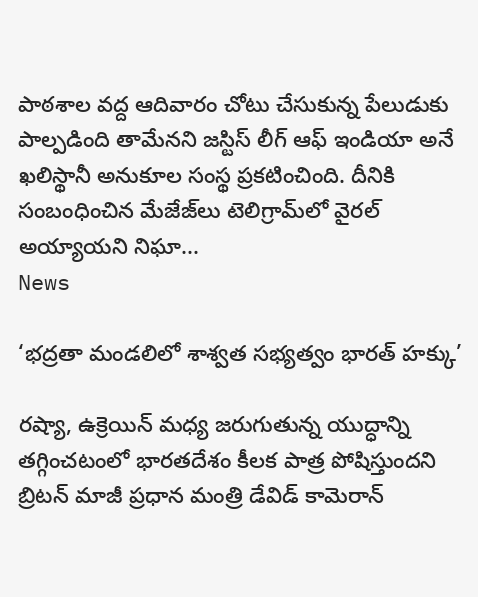పాఠశాల వద్ద ఆదివారం చోటు చేసుకున్న పేలుడుకు పాల్పడింది తామేనని జస్టిస్ లీగ్ ఆఫ్ ఇండియా అనే ఖలిస్థానీ అనుకూల సంస్థ ప్రకటించింది. దీనికి సంబంధించిన మేజేజ్‌లు టెలిగ్రామ్‌లో వైరల్ అయ్యాయని నిఘా...
News

‘భద్రతా మండలిలో శాశ్వత సభ్యత్వం భారత్‌ హక్కు’

రష్యా, ఉక్రెయిన్ మధ్య జరుగుతున్న యుద్ధాన్ని తగ్గించటంలో భారతదేశం కీలక పాత్ర పోషిస్తుందని బ్రిటన్‌ మాజీ ప్రధాన మంత్రి డేవిడ్ కామెరాన్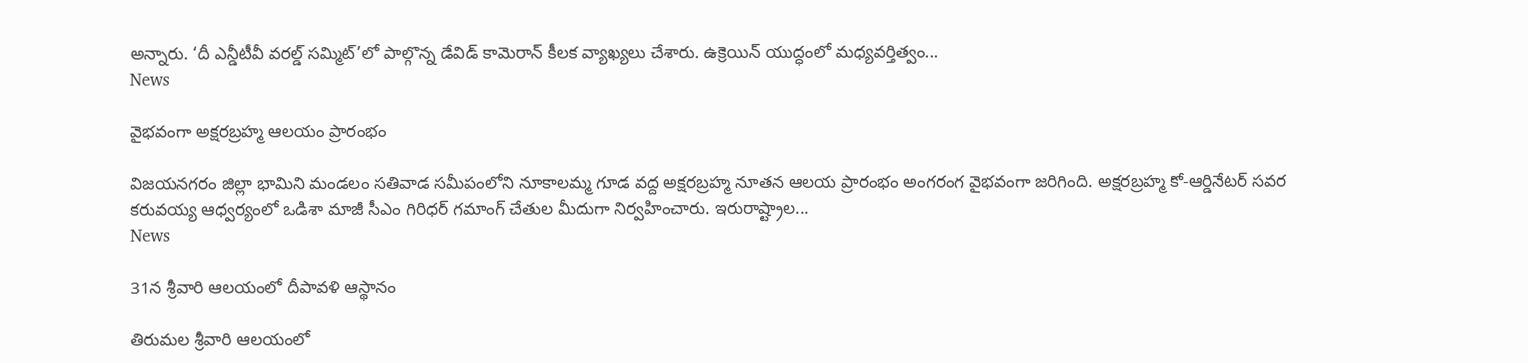అన్నారు. ‘దీ ఎన్డీటీవీ వరల్డ్ సమ్మిట్‌’లో పాల్గొన్న డేవిడ్ కామెరాన్ కీలక వ్యాఖ్యలు చేశారు. ఉక్రెయిన్ యుద్ధంలో మధ్యవర్తిత్వం...
News

వైభవంగా అక్షరబ్రహ్మ ఆలయం ప్రారంభం

విజయనగరం జిల్లా భామిని మండలం సతివాడ సమీపంలోని నూకాలమ్మ గూడ వద్ద అక్షరబ్రహ్మ నూతన ఆలయ ప్రారంభం అంగరంగ వైభవంగా జరిగింది. అక్షరబ్రహ్మ కో-ఆర్డినేటర్‌ సవర కరువయ్య ఆధ్వర్యంలో ఒడిశా మాజీ సీఎం గిరిధర్‌ గమాంగ్‌ చేతుల మీదుగా నిర్వహించారు. ఇరురాష్ట్రాల...
News

31న శ్రీవారి ఆలయంలో దీపావళి ఆస్థానం

తిరుమల శ్రీవారి ఆలయంలో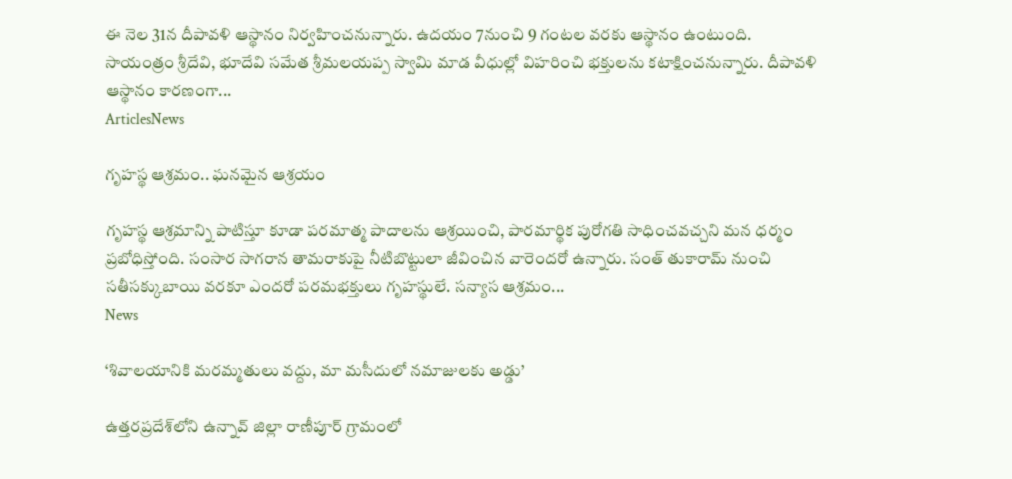ఈ నెల 31న దీపావళి ఆస్థానం నిర్వహించనున్నారు. ఉదయం 7నుంచి 9 గంటల వరకు ఆస్థానం ఉంటుంది. సాయంత్రం శ్రీదేవి, భూదేవి సమేత శ్రీమలయప్ప స్వామి మాడ వీధుల్లో విహరించి భక్తులను కటాక్షించనున్నారు. దీపావళి ఆస్థానం కారణంగా...
ArticlesNews

గృహస్థ ఆశ్రమం.. ఘనమైన ఆశ్రయం

గృహస్థ ఆశ్రమాన్ని పాటిస్తూ కూడా పరమాత్మ పాదాలను ఆశ్రయించి, పారమార్థిక పురోగతి సాధించవచ్చని మన ధర్మం ప్రబోధిస్తోంది. సంసార సాగరాన తామరాకుపై నీటిబొట్టులా జీవించిన వారెందరో ఉన్నారు. సంత్‌ తుకారామ్‌ నుంచి సతీసక్కుబాయి వరకూ ఎందరో పరమభక్తులు గృహస్థులే. సన్యాస ఆశ్రమం...
News

‘శివాలయానికి మరమ్మతులు వద్దు, మా మసీదులో నమాజులకు అడ్డు’

ఉత్తరప్రదేశ్‌లోని ఉన్నావ్ జిల్లా రాణీపూర్ గ్రామంలో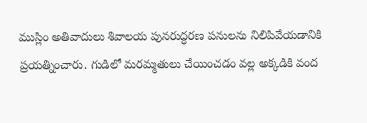ముస్లిం అతివాదులు శివాలయ పునరుద్ధరణ పనులను నిలిపివేయడానికి ప్రయత్నించారు. గుడిలో మరమ్మతులు చేయించడం వల్ల అక్కడికి వంద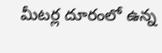మీటర్ల దూరంలో ఉన్న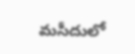మసీదులో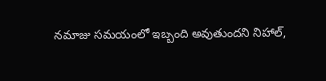నమాజు సమయంలో ఇబ్బంది అవుతుందని నిహాల్,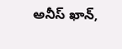అనీస్ ఖాన్,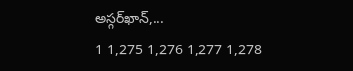అస్గర్‌ఖాన్,...
1 1,275 1,276 1,277 1,278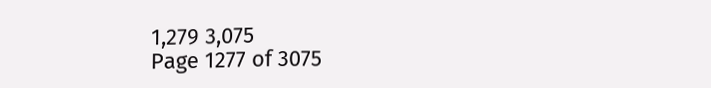1,279 3,075
Page 1277 of 3075